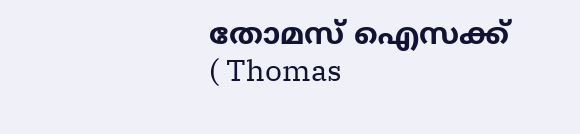തോമസ് ഐസക്ക് ( Thomas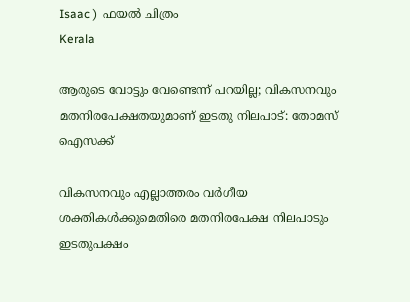Isaac )  ഫയൽ ചിത്രം
Kerala

ആരുടെ വോട്ടും വേണ്ടെന്ന് പറയില്ല; വികസനവും മതനിരപേക്ഷതയുമാണ് ഇടതു നിലപാട്: തോമസ് ഐസക്ക്

വികസനവും എല്ലാത്തരം വര്‍ഗീയ ശക്തികള്‍ക്കുമെതിരെ മതനിരപേക്ഷ നിലപാടും ഇടതുപക്ഷം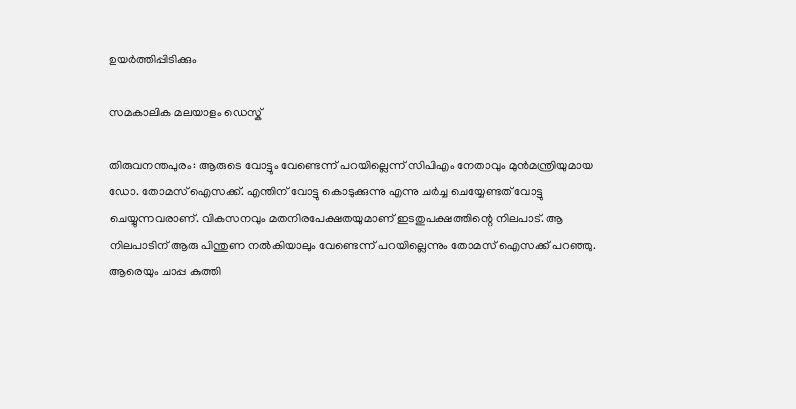ഉയര്‍ത്തിപ്പിടിക്കും

സമകാലിക മലയാളം ഡെസ്ക്

തിരുവനന്തപുരം: ആരുടെ വോട്ടും വേണ്ടെന്ന് പറയില്ലെന്ന് സിപിഎം നേതാവും മുന്‍മന്ത്രിയുമായ ഡോ. തോമസ് ഐസക്ക്. എന്തിന് വോട്ടു കൊടുക്കുന്നു എന്നു ചര്‍ച്ച ചെയ്യേണ്ടത് വോട്ടു ചെയ്യുന്നവരാണ്. വികസനവും മതനിരപേക്ഷതയുമാണ് ഇടതുപക്ഷത്തിന്റെ നിലപാട്. ആ നിലപാടിന് ആരു പിന്തുണ നല്‍കിയാലും വേണ്ടെന്ന് പറയില്ലെന്നും തോമസ് ഐസക്ക് പറഞ്ഞു. ആരെയും ചാപ്പ കുത്തി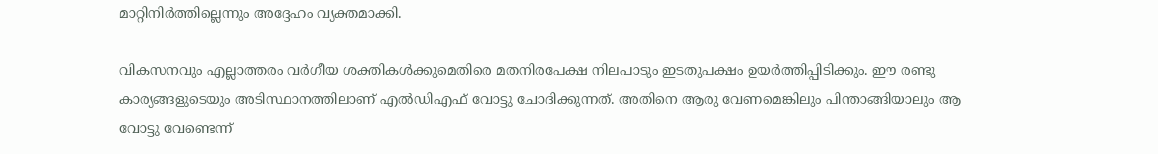മാറ്റിനിര്‍ത്തില്ലെന്നും അദ്ദേഹം വ്യക്തമാക്കി.

വികസനവും എല്ലാത്തരം വര്‍ഗീയ ശക്തികള്‍ക്കുമെതിരെ മതനിരപേക്ഷ നിലപാടും ഇടതുപക്ഷം ഉയര്‍ത്തിപ്പിടിക്കും. ഈ രണ്ടു കാര്യങ്ങളുടെയും അടിസ്ഥാനത്തിലാണ് എല്‍ഡിഎഫ് വോട്ടു ചോദിക്കുന്നത്. അതിനെ ആരു വേണമെങ്കിലും പിന്താങ്ങിയാലും ആ വോട്ടു വേണ്ടെന്ന്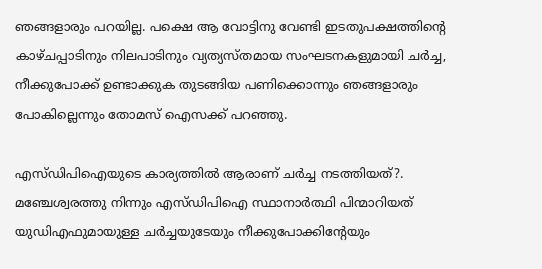ഞങ്ങളാരും പറയില്ല. പക്ഷെ ആ വോട്ടിനു വേണ്ടി ഇടതുപക്ഷത്തിന്റെ കാഴ്ചപ്പാടിനും നിലപാടിനും വ്യത്യസ്തമായ സംഘടനകളുമായി ചര്‍ച്ച, നീക്കുപോക്ക് ഉണ്ടാക്കുക തുടങ്ങിയ പണിക്കൊന്നും ഞങ്ങളാരും പോകില്ലെന്നും തോമസ് ഐസക്ക് പറഞ്ഞു.

എസ്ഡിപിഐയുടെ കാര്യത്തില്‍ ആരാണ് ചര്‍ച്ച നടത്തിയത്?. മഞ്ചേശ്വരത്തു നിന്നും എസ്ഡിപിഐ സ്ഥാനാര്‍ത്ഥി പിന്മാറിയത് യുഡിഎഫുമായുള്ള ചര്‍ച്ചയുടേയും നീക്കുപോക്കിന്റേയും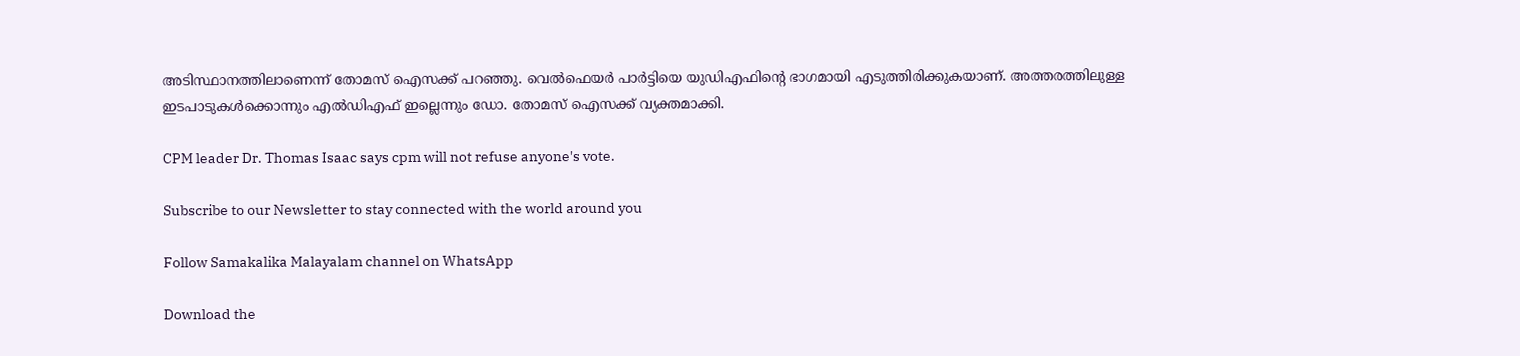അടിസ്ഥാനത്തിലാണെന്ന് തോമസ് ഐസക്ക് പറഞ്ഞു. വെല്‍ഫെയര്‍ പാര്‍ട്ടിയെ യുഡിഎഫിന്റെ ഭാഗമായി എടുത്തിരിക്കുകയാണ്. അത്തരത്തിലുള്ള ഇടപാടുകള്‍ക്കൊന്നും എല്‍ഡിഎഫ് ഇല്ലെന്നും ഡോ. തോമസ് ഐസക്ക് വ്യക്തമാക്കി.

CPM leader Dr. Thomas Isaac says cpm will not refuse anyone's vote.

Subscribe to our Newsletter to stay connected with the world around you

Follow Samakalika Malayalam channel on WhatsApp

Download the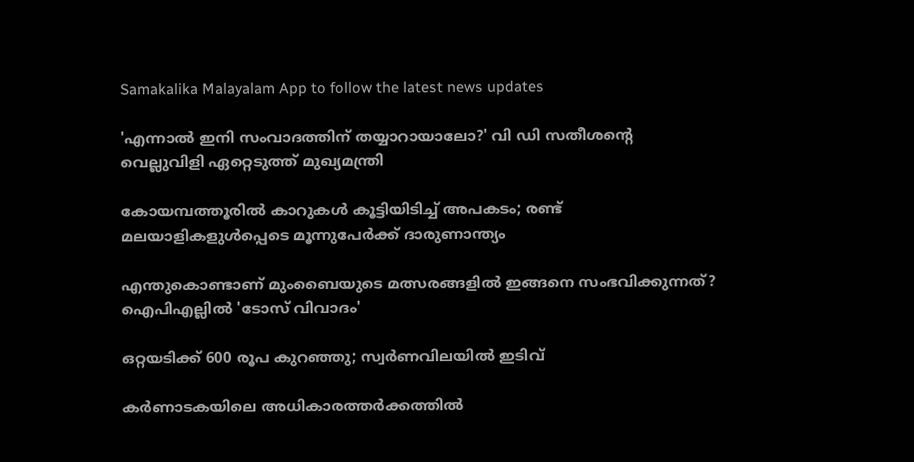Samakalika Malayalam App to follow the latest news updates

'എന്നാല്‍ ഇനി സംവാദത്തിന് തയ്യാറായാലോ?' വി ഡി സതീശന്റെ വെല്ലുവിളി ഏറ്റെടുത്ത് മുഖ്യമന്ത്രി

കോയമ്പത്തൂരില്‍ കാറുകള്‍ കൂട്ടിയിടിച്ച് അപകടം; രണ്ട് മലയാളികളുള്‍പ്പെടെ മൂന്നുപേര്‍ക്ക് ദാരുണാന്ത്യം

എന്തുകൊണ്ടാണ് മുംബൈയുടെ മത്സരങ്ങളില്‍ ഇങ്ങനെ സംഭവിക്കുന്നത്? ഐപിഎല്ലില്‍ 'ടോസ് വിവാദം'

ഒറ്റയടിക്ക് 600 രൂപ കുറഞ്ഞു; സ്വര്‍ണവിലയില്‍ ഇടിവ്

കര്‍ണാടകയിലെ അധികാരത്തര്‍ക്കത്തില്‍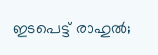ഇടപെട്ട് രാഹുല്‍;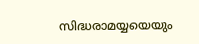സിദ്ധരാമയ്യയെയും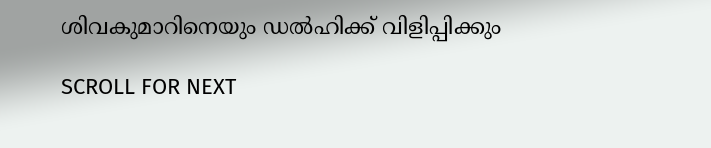ശിവകുമാറിനെയും ഡല്‍ഹിക്ക് വിളിപ്പിക്കും

SCROLL FOR NEXT